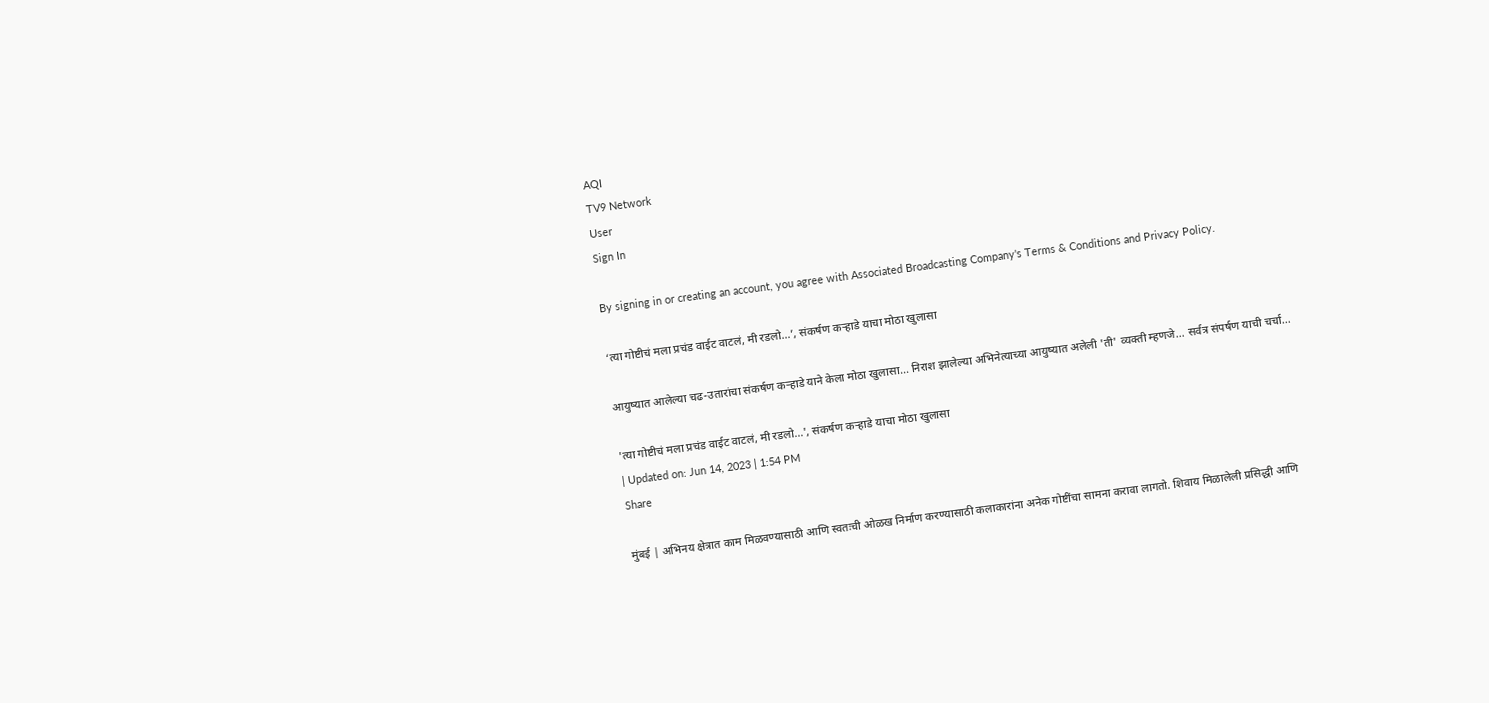AQI
TV9 Network
User
Sign In

By signing in or creating an account, you agree with Associated Broadcasting Company's Terms & Conditions and Privacy Policy.

‘त्या गोष्टीचं मला प्रचंड वाईट वाटलं, मी रडलो…’, संकर्षण कऱ्हाडे याचा मोठा खुलासा

आयुष्यात आलेल्या चढ-उतारांचा संकर्षण कऱ्हाडे याने केला मोठा खुलासा... निराश झालेल्या अभिनेत्याच्या आयुष्यात अलेली 'ती' व्यक्ती म्हणजे... सर्वत्र संपर्षण याची चर्चा...

'त्या गोष्टीचं मला प्रचंड वाईट वाटलं, मी रडलो...', संकर्षण कऱ्हाडे याचा मोठा खुलासा
| Updated on: Jun 14, 2023 | 1:54 PM
Share

मुंबई | अभिनय क्षेत्रात काम मिळवण्यासाठी आणि स्वतःची ओळख निर्माण करण्यासाठी कलाकारांना अनेक गोष्टींचा सामना करावा लागतो. शिवाय मिळालेली प्रसिद्धी आणि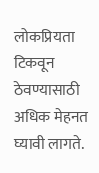लोकप्रियता टिकवून ठेवण्यासाठी अधिक मेहनत घ्यावी लागते.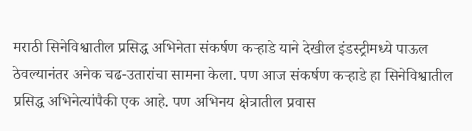मराठी सिनेविश्वातील प्रसिद्ध अभिनेता संकर्षण कऱ्हाडे याने देखील इंडस्ट्रीमध्ये पाऊल ठेवल्यानंतर अनेक चढ-उतारांचा सामना केला. पण आज संकर्षण कऱ्हाडे हा सिनेविश्वातील प्रसिद्ध अभिनेत्यांपैकी एक आहे. पण अभिनय क्षेत्रातील प्रवास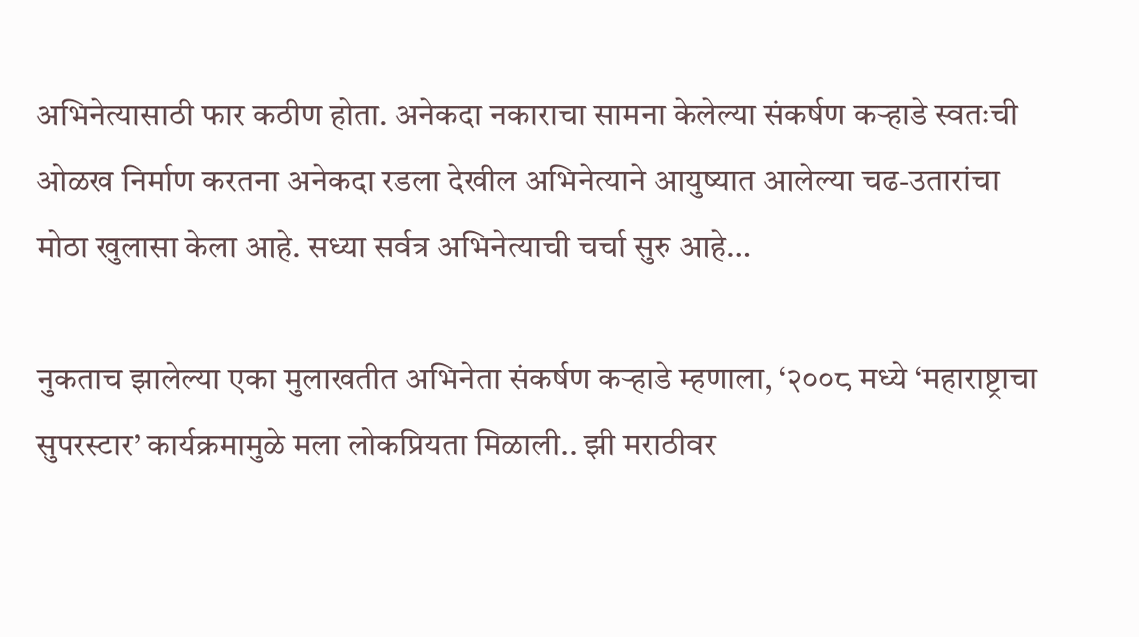अभिनेत्यासाठी फार कठीण होता. अनेकदा नकाराचा सामना केलेल्या संकर्षण कऱ्हाडे स्वतःची ओळख निर्माण करतना अनेकदा रडला देखील अभिनेत्याने आयुष्यात आलेल्या चढ-उतारांचा मोठा खुलासा केला आहे. सध्या सर्वत्र अभिनेत्याची चर्चा सुरु आहे…

नुकताच झालेल्या एका मुलाखतीत अभिनेता संकर्षण कऱ्हाडे म्हणाला, ‘२००८ मध्ये ‘महाराष्ट्राचा सुपरस्टार’ कार्यक्रमामुळे मला लोकप्रियता मिळाली.. झी मराठीवर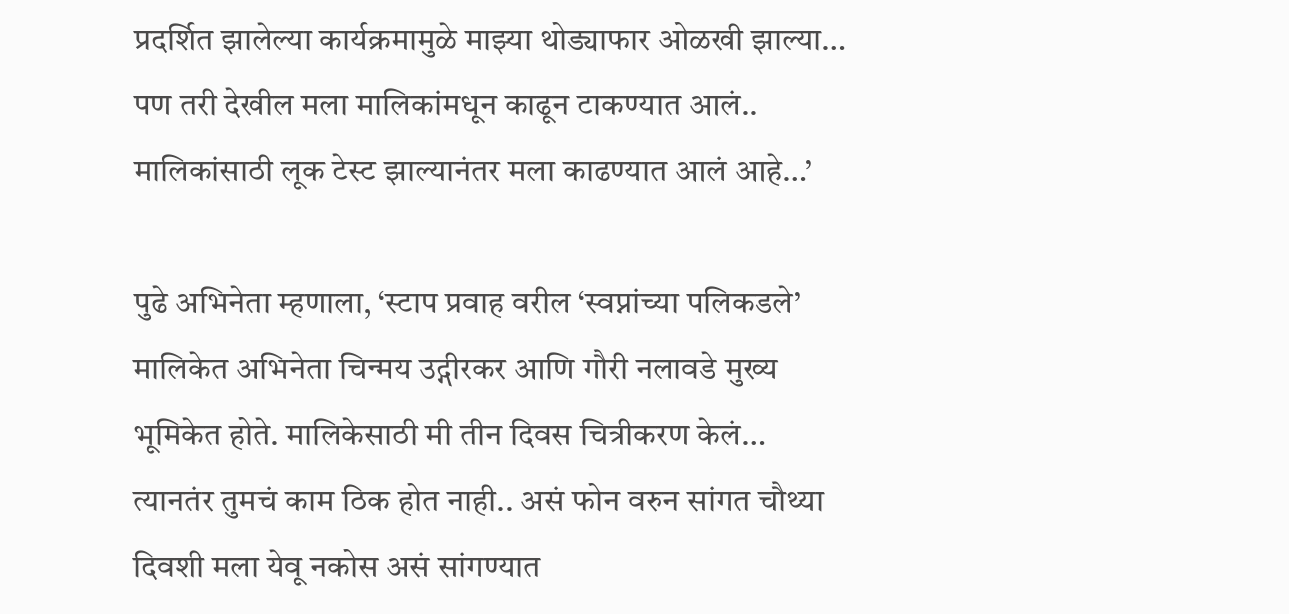प्रदर्शित झालेल्या कार्यक्रमामुळे माझ्या थोड्याफार ओळखी झाल्या… पण तरी देखील मला मालिकांमधून काढून टाकण्यात आलं.. मालिकांसाठी लूक टेस्ट झाल्यानंतर मला काढण्यात आलं आहे…’

पुढे अभिनेता म्हणाला, ‘स्टाप प्रवाह वरील ‘स्वप्नांच्या पलिकडले’ मालिकेत अभिनेता चिन्मय उद्गीरकर आणि गौरी नलावडे मुख्य भूमिकेत होते. मालिकेसाठी मी तीन दिवस चित्रीकरण केलं… त्यानतंर तुमचं काम ठिक होत नाही.. असं फोन वरुन सांगत चौथ्या दिवशी मला येवू नकोस असं सांगण्यात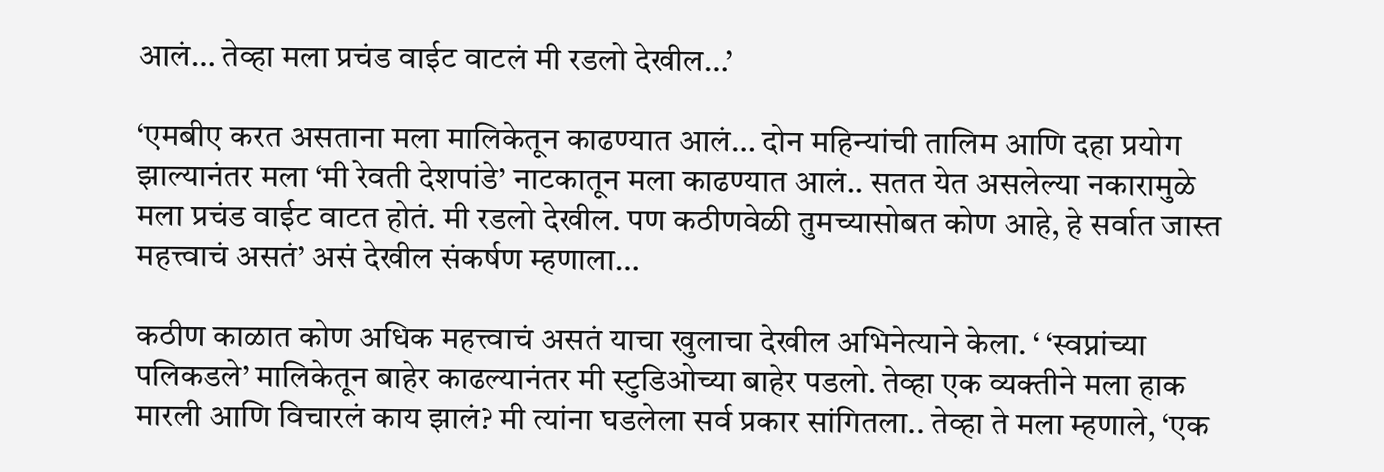आलं… तेव्हा मला प्रचंड वाईट वाटलं मी रडलो देखील…’

‘एमबीए करत असताना मला मालिकेतून काढण्यात आलं… दोन महिन्यांची तालिम आणि दहा प्रयोग झाल्यानंतर मला ‘मी रेवती देशपांडे’ नाटकातून मला काढण्यात आलं.. सतत येत असलेल्या नकारामुळे मला प्रचंड वाईट वाटत होतं. मी रडलो देखील. पण कठीणवेळी तुमच्यासोबत कोण आहे, हे सर्वात जास्त महत्त्वाचं असतं’ असं देखील संकर्षण म्हणाला…

कठीण काळात कोण अधिक महत्त्वाचं असतं याचा खुलाचा देखील अभिनेत्याने केला. ‘ ‘स्वप्नांच्या पलिकडले’ मालिकेतून बाहेर काढल्यानंतर मी स्टुडिओच्या बाहेर पडलो. तेव्हा एक व्यक्तीने मला हाक मारली आणि विचारलं काय झालं? मी त्यांना घडलेला सर्व प्रकार सांगितला.. तेव्हा ते मला म्हणाले, ‘एक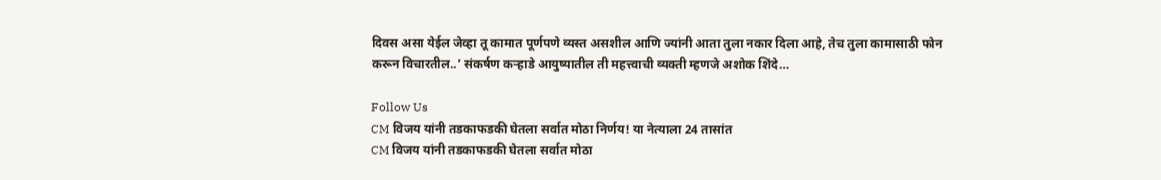दिवस असा येईल जेव्हा तू कामात पूर्णपणे व्यस्त असशील आणि ज्यांनी आता तुला नकार दिला आहे, तेच तुला कामासाठी फोन करून विचारतील..’ संकर्षण कऱ्हाडे आयुष्यातील ती महत्त्वाची व्यक्ती म्हणजे अशोक शिंदे…

Follow Us
CM विजय यांनी तडकाफडकी घेतला सर्वात मोठा निर्णय! या नेत्याला 24 तासांत
CM विजय यांनी तडकाफडकी घेतला सर्वात मोठा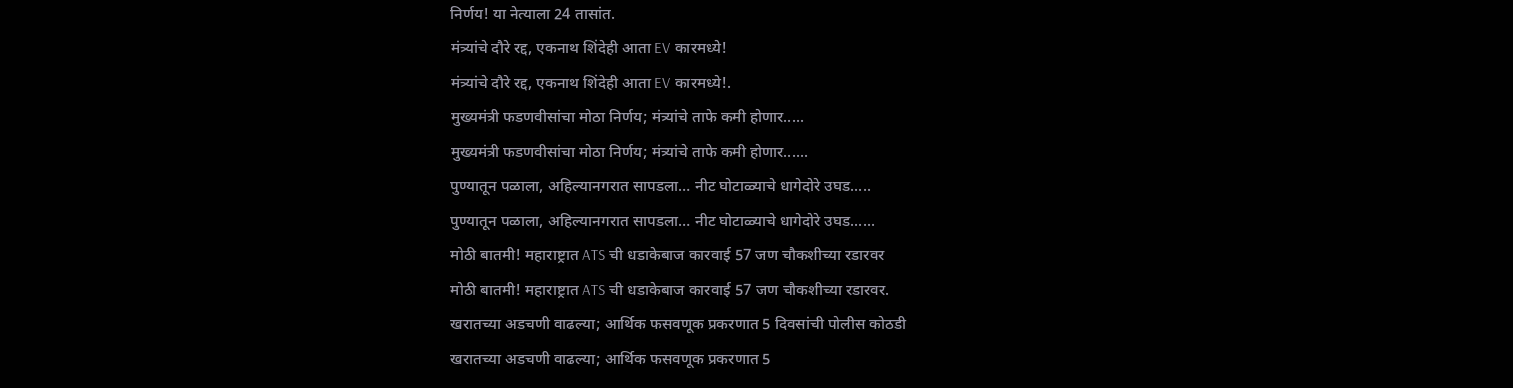निर्णय! या नेत्याला 24 तासांत.
मंत्र्यांचे दौरे रद्द, एकनाथ शिंदेही आता EV कारमध्ये!
मंत्र्यांचे दौरे रद्द, एकनाथ शिंदेही आता EV कारमध्ये!.
मुख्यमंत्री फडणवीसांचा मोठा निर्णय; मंत्र्यांचे ताफे कमी होणार.....
मुख्यमंत्री फडणवीसांचा मोठा निर्णय; मंत्र्यांचे ताफे कमी होणार......
पुण्यातून पळाला, अहिल्यानगरात सापडला… नीट घोटाळ्याचे धागेदोरे उघड.....
पुण्यातून पळाला, अहिल्यानगरात सापडला… नीट घोटाळ्याचे धागेदोरे उघड......
मोठी बातमी! महाराष्ट्रात ATS ची धडाकेबाज कारवाई 57 जण चौकशीच्या रडारवर
मोठी बातमी! महाराष्ट्रात ATS ची धडाकेबाज कारवाई 57 जण चौकशीच्या रडारवर.
खरातच्या अडचणी वाढल्या; आर्थिक फसवणूक प्रकरणात 5 दिवसांची पोलीस कोठडी
खरातच्या अडचणी वाढल्या; आर्थिक फसवणूक प्रकरणात 5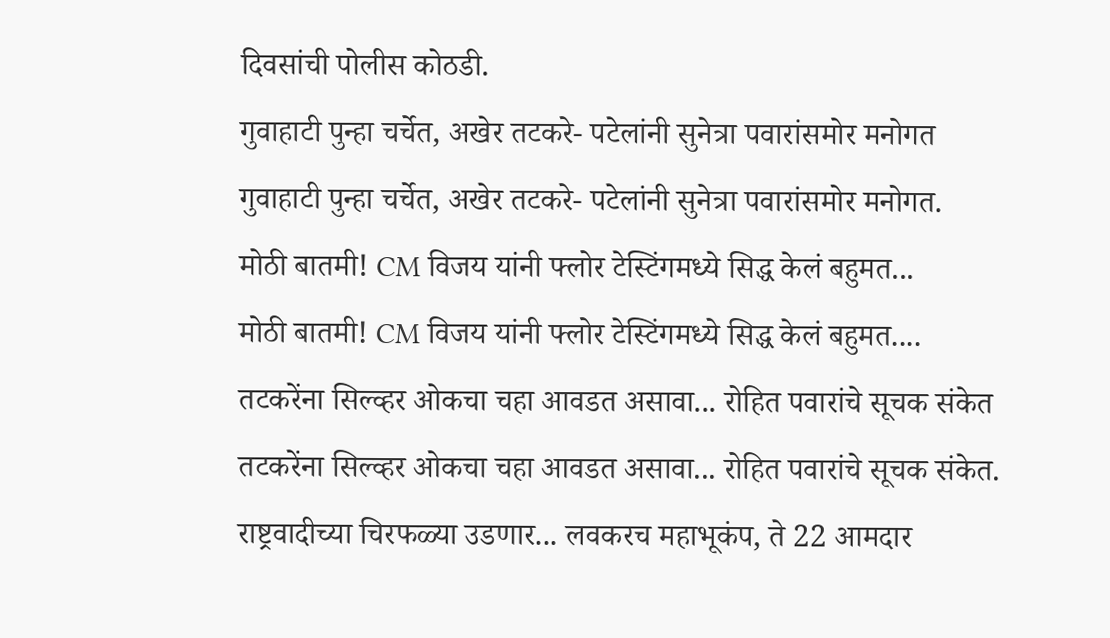दिवसांची पोलीस कोठडी.
गुवाहाटी पुन्हा चर्चेत, अखेर तटकरे- पटेलांनी सुनेत्रा पवारांसमोर मनोगत
गुवाहाटी पुन्हा चर्चेत, अखेर तटकरे- पटेलांनी सुनेत्रा पवारांसमोर मनोगत.
मोठी बातमी! CM विजय यांनी फ्लोर टेस्टिंगमध्ये सिद्ध केलं बहुमत...
मोठी बातमी! CM विजय यांनी फ्लोर टेस्टिंगमध्ये सिद्ध केलं बहुमत....
तटकरेंना सिल्व्हर ओकचा चहा आवडत असावा... रोहित पवारांचे सूचक संकेत
तटकरेंना सिल्व्हर ओकचा चहा आवडत असावा... रोहित पवारांचे सूचक संकेत.
राष्ट्रवादीच्या चिरफळ्या उडणार... लवकरच महाभूकंप, ते 22 आमदार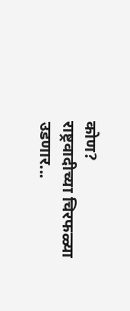कोण?
राष्ट्रवादीच्या चिरफळ्या उडणार...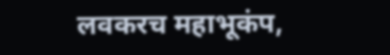लवकरच महाभूकंप,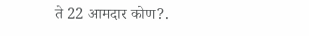ते 22 आमदार कोण?.